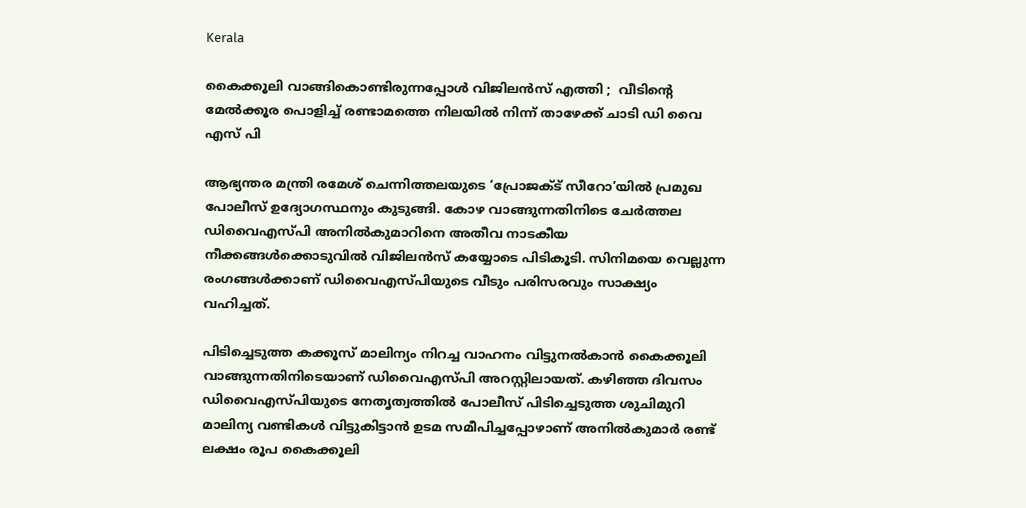Kerala

കൈക്കൂലി വാങ്ങികൊണ്ടിരുന്നപ്പോൾ വിജിലൻസ് എത്തി ;  വീടിന്റെ മേൽക്കൂര പൊളിച്ച് രണ്ടാമത്തെ നിലയിൽ നിന്ന് താഴേക്ക് ചാടി ഡി വൈ എസ് പി

ആഭ്യന്തര മന്ത്രി രമേശ് ചെന്നിത്തലയുടെ ‘പ്രോജക്ട് സീറോ’യിൽ പ്രമുഖ പോലീസ് ഉദ്യോഗസ്ഥനും കുടുങ്ങി. കോഴ വാങ്ങുന്നതിനിടെ ചേർത്തല ഡിവൈഎസ്പി അനിൽകുമാറിനെ അതീവ നാടകീയ നീക്കങ്ങൾക്കൊടുവിൽ വിജിലൻസ് കയ്യോടെ പിടികൂടി. സിനിമയെ വെല്ലുന്ന രംഗങ്ങൾക്കാണ് ഡിവൈഎസ്പിയുടെ വീടും പരിസരവും സാക്ഷ്യം വഹിച്ചത്.

പിടിച്ചെടുത്ത കക്കൂസ് മാലിന്യം നിറച്ച വാഹനം വിട്ടുനൽകാൻ കൈക്കൂലി വാങ്ങുന്നതിനിടെയാണ് ഡിവൈഎസ്പി അറസ്റ്റിലായത്. കഴിഞ്ഞ ദിവസം ഡിവൈഎസ്പിയുടെ നേതൃത്വത്തിൽ പോലീസ് പിടിച്ചെടുത്ത ശുചിമുറി മാലിന്യ വണ്ടികൾ വിട്ടുകിട്ടാൻ ഉടമ സമീപിച്ചപ്പോഴാണ് അനിൽകുമാർ രണ്ട് ലക്ഷം രൂപ കൈക്കൂലി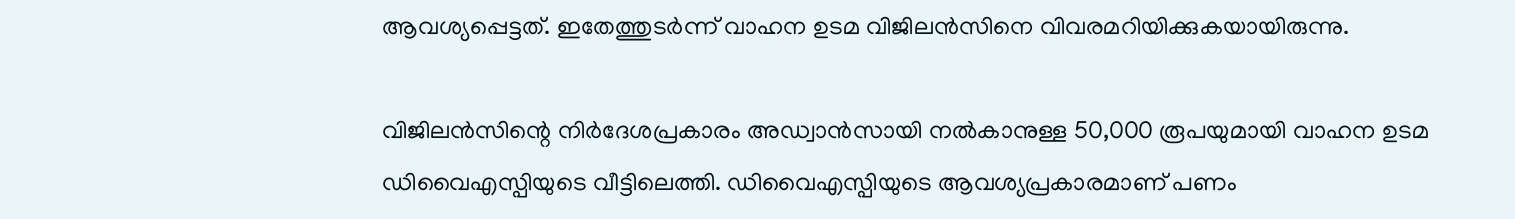ആവശ്യപ്പെട്ടത്. ഇതേത്തുടർന്ന് വാഹന ഉടമ വിജിലൻസിനെ വിവരമറിയിക്കുകയായിരുന്നു.

വിജിലൻസിന്റെ നിർദേശപ്രകാരം അഡ്വാൻസായി നൽകാനുള്ള 50,000 രൂപയുമായി വാഹന ഉടമ ഡിവൈഎസ്പിയുടെ വീട്ടിലെത്തി. ഡിവൈഎസ്പിയുടെ ആവശ്യപ്രകാരമാണ് പണം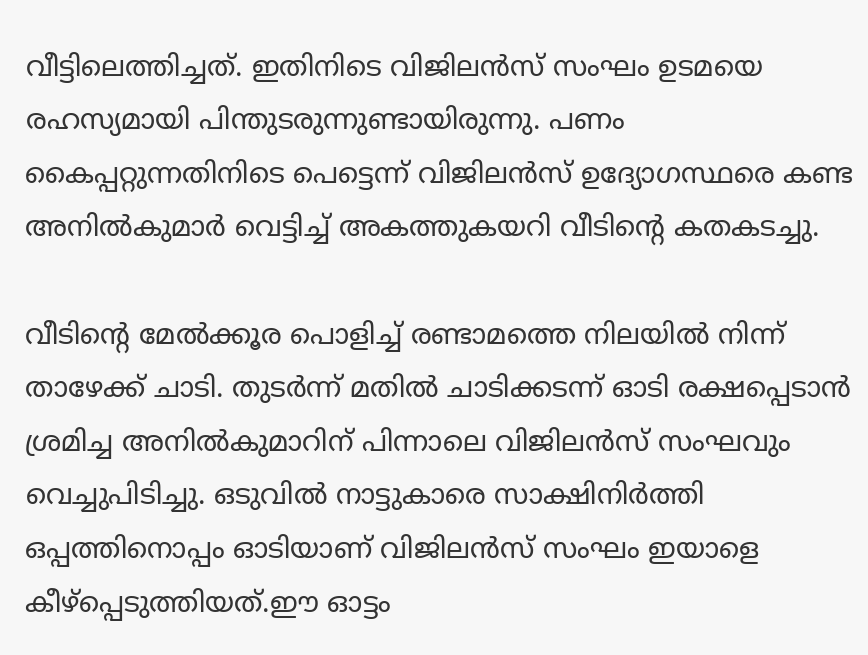വീട്ടിലെത്തിച്ചത്. ഇതിനിടെ വിജിലൻസ് സംഘം ഉടമയെ രഹസ്യമായി പിന്തുടരുന്നുണ്ടായിരുന്നു. പണം കൈപ്പറ്റുന്നതിനിടെ പെട്ടെന്ന് വിജിലൻസ് ഉദ്യോഗസ്ഥരെ കണ്ട അനിൽകുമാർ വെട്ടിച്ച് അകത്തുകയറി വീടിന്റെ കതകടച്ചു.

വീടിന്റെ മേൽക്കൂര പൊളിച്ച് രണ്ടാമത്തെ നിലയിൽ നിന്ന് താഴേക്ക് ചാടി. തുടർന്ന് മതിൽ ചാടിക്കടന്ന് ഓടി രക്ഷപ്പെടാൻ ശ്രമിച്ച അനിൽകുമാറിന് പിന്നാലെ വിജിലൻസ് സംഘവും വെച്ചുപിടിച്ചു. ഒടുവിൽ നാട്ടുകാരെ സാക്ഷിനിർത്തി ഒപ്പത്തിനൊപ്പം ഓടിയാണ് വിജിലൻസ് സംഘം ഇയാളെ കീഴ്പ്പെടുത്തിയത്.ഈ ഓട്ടം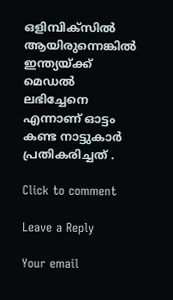ഒളിമ്പിക്സിൽ ആയിരുന്നെങ്കിൽ ഇന്ത്യയ്ക്ക് മെഡൽ ലഭിച്ചേനെ എന്നാണ് ഓട്ടം കണ്ട നാട്ടുകാർ പ്രതികരിച്ചത് .

Click to comment

Leave a Reply

Your email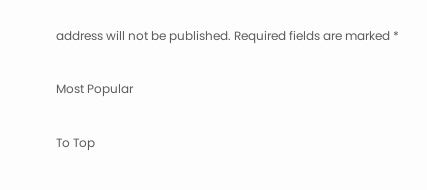address will not be published. Required fields are marked *

Most Popular

To Top